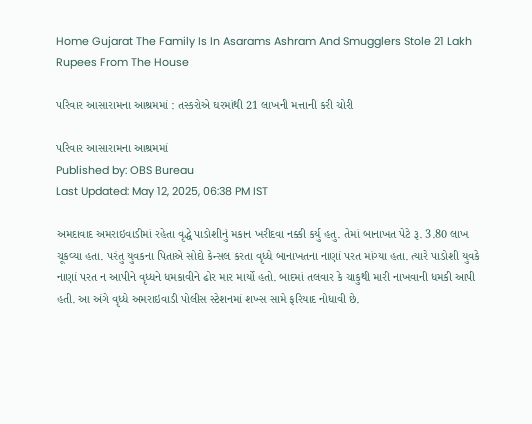Home Gujarat The Family Is In Asarams Ashram And Smugglers Stole 21 Lakh Rupees From The House

પરિવાર આસારામના આશ્રમમાં : તસ્કરોએ ઘરમાંથી 21 લાખની મત્તાની કરી ચોરી

પરિવાર આસારામના આશ્રમમાં
Published by: OBS Bureau
Last Updated: May 12, 2025, 06:38 PM IST

અમદાવાદ અમરાઇવાડીમાં રહેતા વૃદ્ધે પાડોશીનું મકાન ખરીદવા નક્કી કર્યુ હતુ. તેમાં બાનાખત પેટે રૂ. 3.80 લાખ ચૂકવ્યા હતા. પરંતુ યુવકના પિતાએ સોદો કેન્સલ કરતા વૃધ્ધે બાનાખતના નાણાં પરત માંગ્યા હતા. ત્યારે પાડોશી યુવકે નાણાં પરત ન આપીને વૃધ્ધને ધમકાવીને ઢોર માર માર્યો હતો. બાદમાં તલવાર કે ચાકુથી મારી નાખવાની ધમકી આપી હતી. આ અંગે વૃધ્ધે અમરાઇવાડી પોલીસ સ્ટેશનમાં શખ્સ સામે ફરિયાદ નોધાવી છે.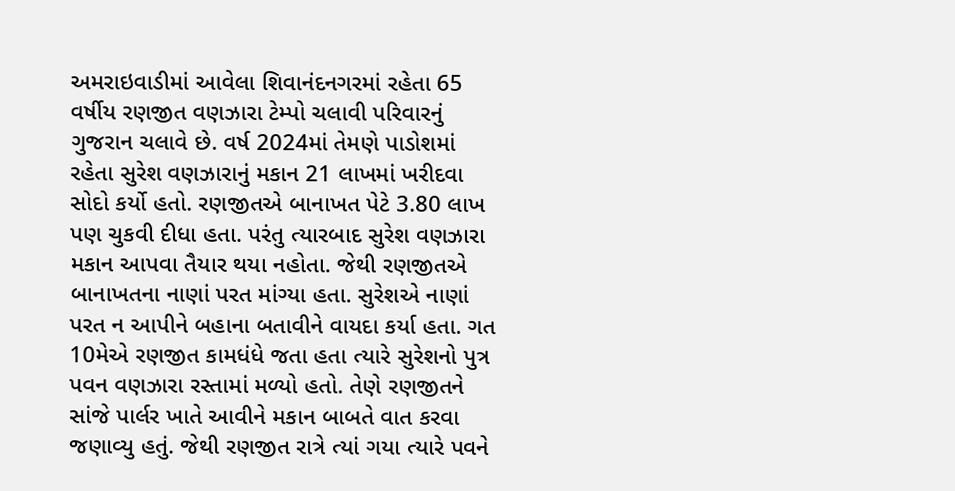અમરાઇવાડીમાં આવેલા શિવાનંદનગરમાં રહેતા 65 વર્ષીય રણજીત વણઝારા ટેમ્પો ચલાવી પરિવારનું ગુજરાન ચલાવે છે. વર્ષ 2024માં તેમણે પાડોશમાં રહેતા સુરેશ વણઝારાનું મકાન 21 લાખમાં ખરીદવા સોદો કર્યો હતો. રણજીતએ બાનાખત પેટે 3.80 લાખ પણ ચુકવી દીધા હતા. પરંતુ ત્યારબાદ સુરેશ વણઝારા મકાન આપવા તૈયાર થયા નહોતા. જેથી રણજીતએ બાનાખતના નાણાં પરત માંગ્યા હતા. સુરેશએ નાણાં પરત ન આપીને બહાના બતાવીને વાયદા કર્યા હતા. ગત 10મેએ રણજીત કામધંધે જતા હતા ત્યારે સુરેશનો પુત્ર પવન વણઝારા રસ્તામાં મળ્યો હતો. તેણે રણજીતને સાંજે પાર્લર ખાતે આવીને મકાન બાબતે વાત કરવા જણાવ્યુ હતું. જેથી રણજીત રાત્રે ત્યાં ગયા ત્યારે પવને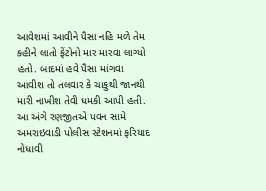આવેશમાં આવીને પૈસા નહિ મળે તેમ કહીને લાતો ફેંટોનો માર મારવા લાગ્યો હતો. બાદમાં હવે પૈસા માંગવા આવીશ તો તલવાર કે ચાકુથી જાનથી મારી નાખીશ તેવી ધમકી આપી હતી. આ અંગે રણજીતએ પવન સામે અમરાઇવાડી પોલીસ સ્ટેશનમાં ફરિયાદ નોધાવી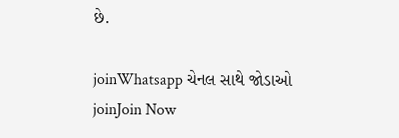છે.

joinWhatsapp ચેનલ સાથે જોડાઓ
joinJoin Now